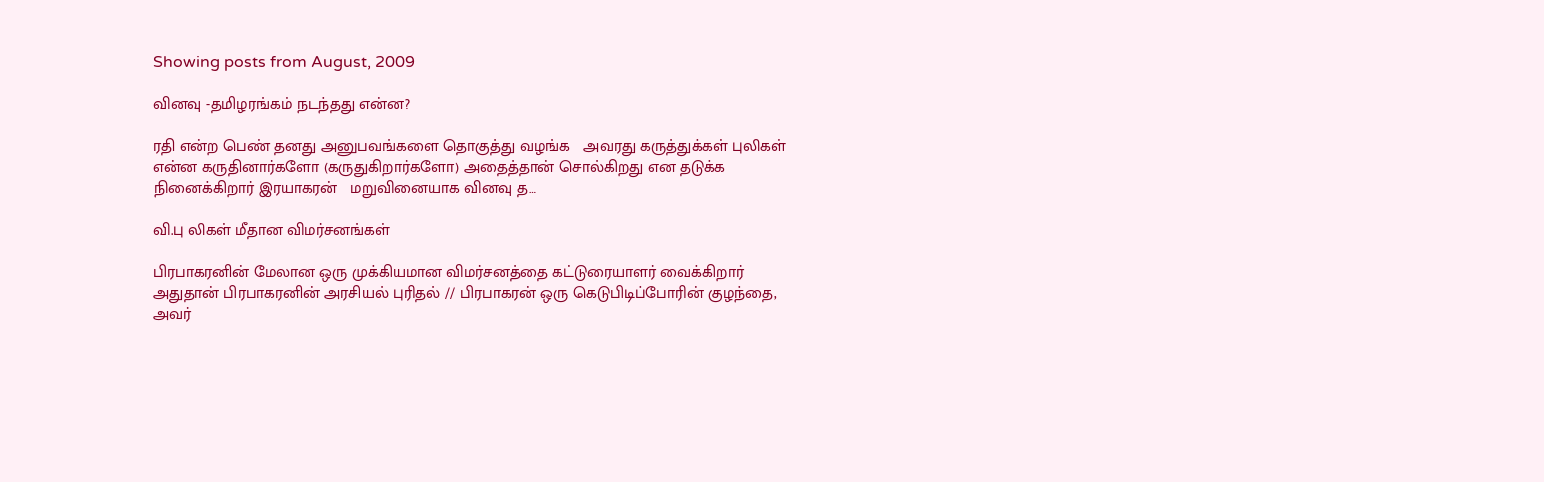Showing posts from August, 2009

வினவு -தமிழரங்கம் நடந்தது என்ன?

ரதி என்ற பெண் தனது அனுபவங்களை தொகுத்து வழங்க   அவரது கருத்துக்கள் புலிகள் என்ன கருதினார்களோ (கருதுகிறார்களோ) அதைத்தான் சொல்கிறது என தடுக்க நினைக்கிறார் இரயாகரன்   மறுவினையாக வினவு த…

வி.பு லிகள் மீதான விமர்சனங்கள்

பிரபாகரனின் மேலான ஒரு முக்கியமான விமர்சனத்தை கட்டுரையாளர் வைக்கிறார் அதுதான் பிரபாகரனின் அரசியல் புரிதல் // பிரபாகரன் ஒரு கெடுபிடிப்போரின் குழந்தை, அவர்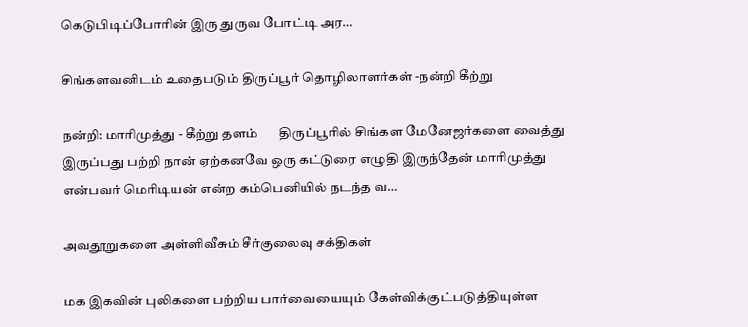கெடுபிடிப்போரின் இரு துருவ போட்டி அர…

சிங்களவனிடம் உதைபடும் திருப்பூர் தொழிலாளர்கள் -நன்றி கீற்று

நன்றி: மாரிமுத்து - கீற்று தளம்       திருப்பூரில் சிங்கள மேனேஜர்களை வைத்து இருப்பது பற்றி நான் ஏற்கனவே ஒரு கட்டுரை எழுதி இருந்தேன் மாரிமுத்து என்பவர் மெரிடியன் என்ற கம்பெனியில் நடந்த வ…

அவதூறுகளை அள்ளிவீசும் சீர்குலைவு சக்திகள்

மக இகவின் புலிகளை பற்றிய பார்வையையும் கேள்விக்குட்படுத்தியுள்ள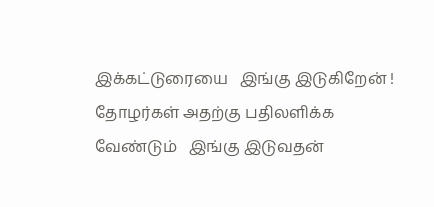இக்கட்டுரையை   இங்கு இடுகிறேன் !   தோழர்கள் அதற்கு பதிலளிக்க வேண்டும்   இங்கு இடுவதன்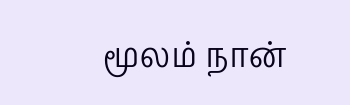மூலம் நான்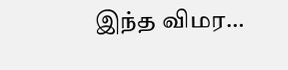இந்த விமர…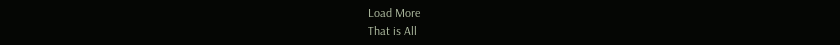Load More
That is All